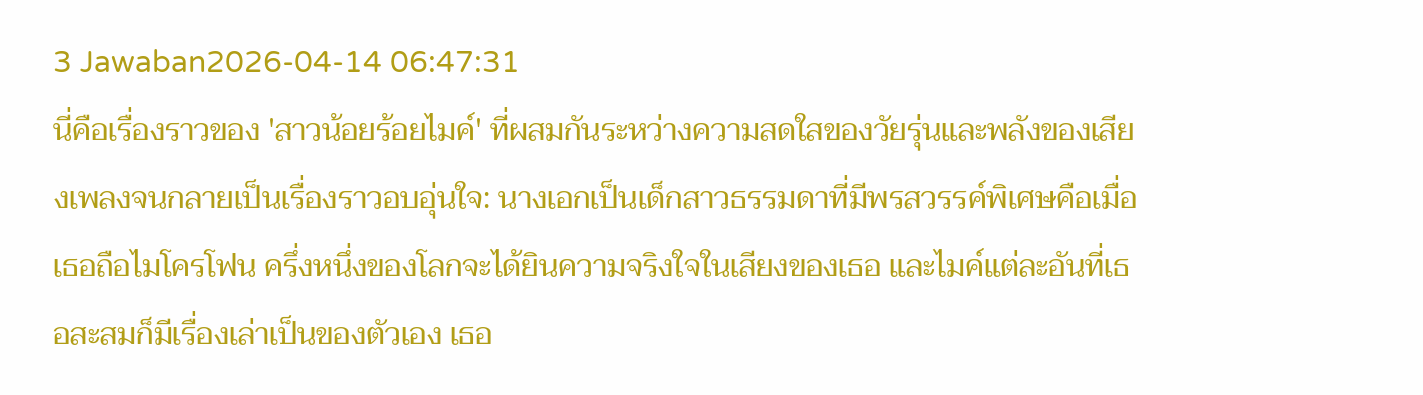3 Jawaban2026-04-14 06:47:31
นี่คือเรื่องราวของ 'สาวน้อยร้อยไมค์' ที่ผสมกันระหว่างความสดใสของวัยรุ่นและพลังของเสียงเพลงจนกลายเป็นเรื่องราวอบอุ่นใจ: นางเอกเป็นเด็กสาวธรรมดาที่มีพรสวรรค์พิเศษคือเมื่อเธอถือไมโครโฟน ครึ่งหนึ่งของโลกจะได้ยินความจริงใจในเสียงของเธอ และไมค์แต่ละอันที่เธอสะสมก็มีเรื่องเล่าเป็นของตัวเอง เธอ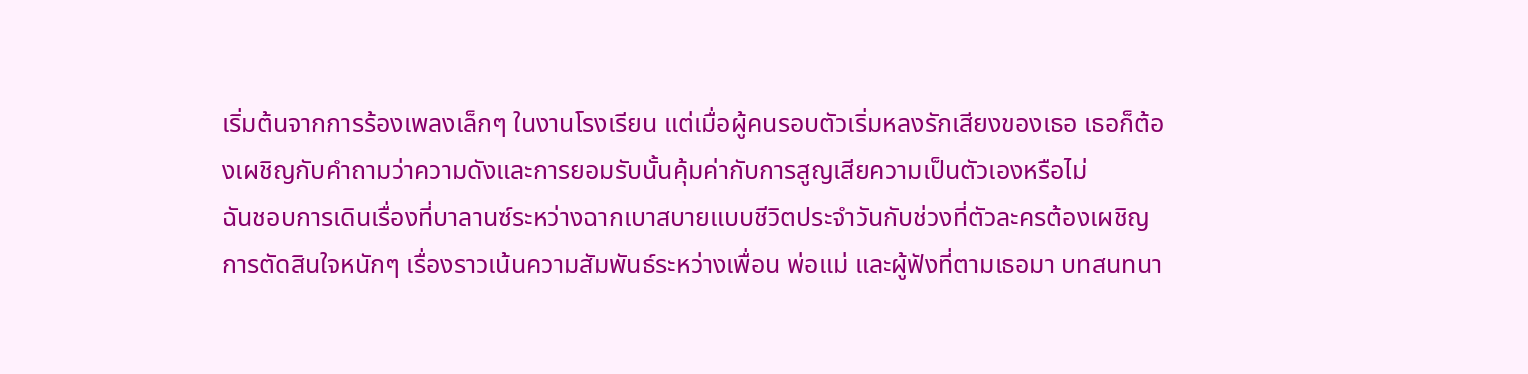เริ่มต้นจากการร้องเพลงเล็กๆ ในงานโรงเรียน แต่เมื่อผู้คนรอบตัวเริ่มหลงรักเสียงของเธอ เธอก็ต้องเผชิญกับคำถามว่าความดังและการยอมรับนั้นคุ้มค่ากับการสูญเสียความเป็นตัวเองหรือไม่
ฉันชอบการเดินเรื่องที่บาลานซ์ระหว่างฉากเบาสบายแบบชีวิตประจำวันกับช่วงที่ตัวละครต้องเผชิญการตัดสินใจหนักๆ เรื่องราวเน้นความสัมพันธ์ระหว่างเพื่อน พ่อแม่ และผู้ฟังที่ตามเธอมา บทสนทนา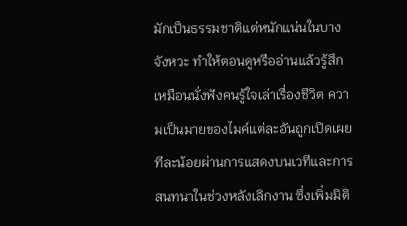มักเป็นธรรมชาติแต่หนักแน่นในบางจังหวะ ทำให้ตอนดูหรืออ่านแล้วรู้สึกเหมือนนั่งฟังคนรู้ใจเล่าเรื่องชีวิต ความเป็นมายของไมค์แต่ละอันถูกเปิดเผยทีละน้อยผ่านการแสดงบนเวทีและการสนทนาในช่วงหลังเลิกงาน ซึ่งเพิ่มมิติ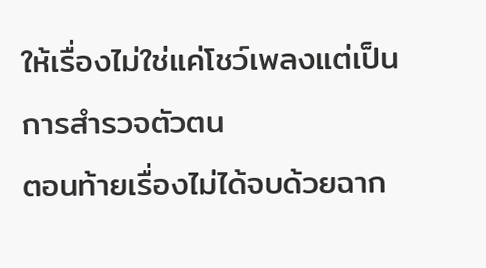ให้เรื่องไม่ใช่แค่โชว์เพลงแต่เป็นการสำรวจตัวตน
ตอนท้ายเรื่องไม่ได้จบด้วยฉาก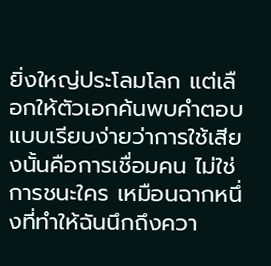ยิ่งใหญ่ประโลมโลก แต่เลือกให้ตัวเอกค้นพบคำตอบแบบเรียบง่ายว่าการใช้เสียงนั้นคือการเชื่อมคน ไม่ใช่การชนะใคร เหมือนฉากหนึ่งที่ทำให้ฉันนึกถึงควา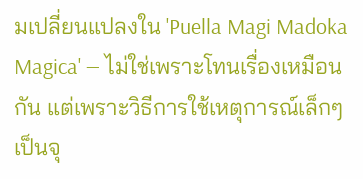มเปลี่ยนแปลงใน 'Puella Magi Madoka Magica' — ไม่ใช่เพราะโทนเรื่องเหมือนกัน แต่เพราะวิธีการใช้เหตุการณ์เล็กๆ เป็นจุ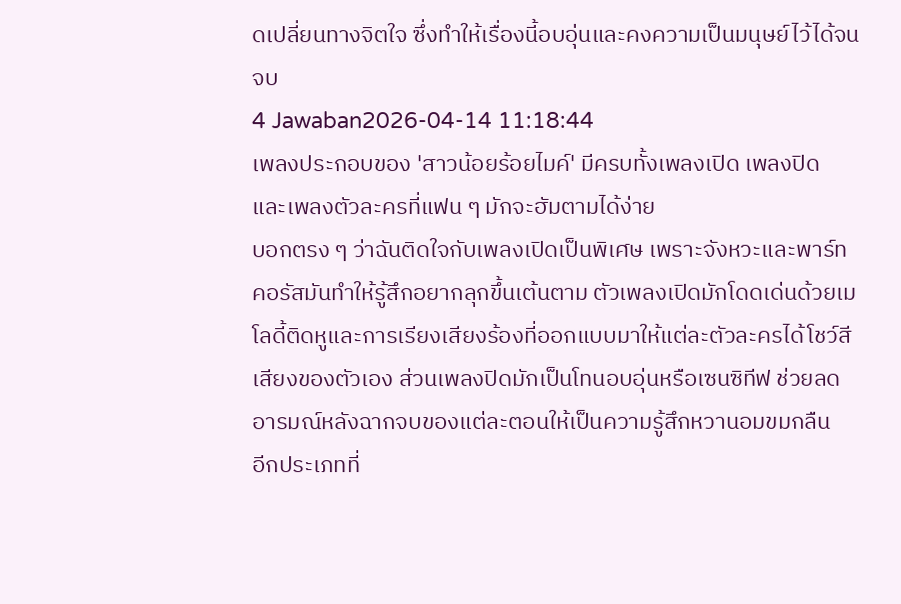ดเปลี่ยนทางจิตใจ ซึ่งทำให้เรื่องนี้อบอุ่นและคงความเป็นมนุษย์ไว้ได้จนจบ
4 Jawaban2026-04-14 11:18:44
เพลงประกอบของ 'สาวน้อยร้อยไมค์' มีครบทั้งเพลงเปิด เพลงปิด และเพลงตัวละครที่แฟน ๆ มักจะฮัมตามได้ง่าย
บอกตรง ๆ ว่าฉันติดใจกับเพลงเปิดเป็นพิเศษ เพราะจังหวะและพาร์ทคอรัสมันทำให้รู้สึกอยากลุกขึ้นเต้นตาม ตัวเพลงเปิดมักโดดเด่นด้วยเมโลดี้ติดหูและการเรียงเสียงร้องที่ออกแบบมาให้แต่ละตัวละครได้โชว์สีเสียงของตัวเอง ส่วนเพลงปิดมักเป็นโทนอบอุ่นหรือเซนซิทีฟ ช่วยลดอารมณ์หลังฉากจบของแต่ละตอนให้เป็นความรู้สึกหวานอมขมกลืน
อีกประเภทที่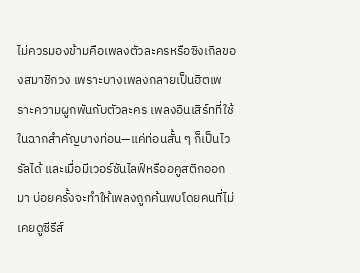ไม่ควรมองข้ามคือเพลงตัวละครหรือซิงเกิลของสมาชิกวง เพราะบางเพลงกลายเป็นฮิตเพราะความผูกพันกับตัวละคร เพลงอินเสิร์ทที่ใช้ในฉากสำคัญบางท่อน—แค่ท่อนสั้น ๆ ก็เป็นไวรัลได้ และเมื่อมีเวอร์ชันไลฟ์หรืออคูสติกออกมา บ่อยครั้งจะทำให้เพลงถูกค้นพบโดยคนที่ไม่เคยดูซีรีส์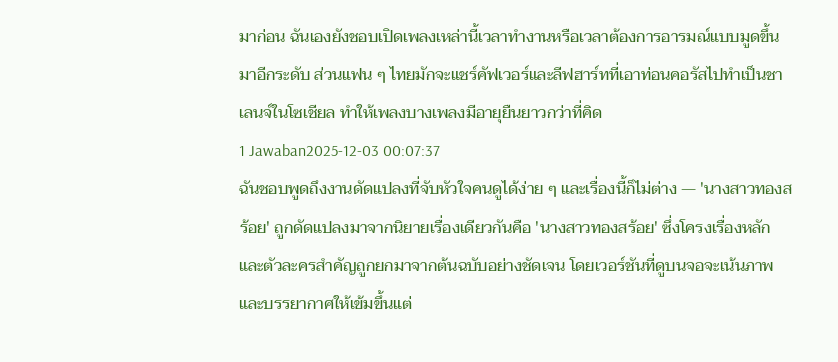มาก่อน ฉันเองยังชอบเปิดเพลงเหล่านี้เวลาทำงานหรือเวลาต้องการอารมณ์แบบมูดขึ้นมาอีกระดับ ส่วนแฟน ๆ ไทยมักจะแชร์คัฟเวอร์และลีฟฮาร์ทที่เอาท่อนคอรัสไปทำเป็นชาเลนจ์ในโซเชียล ทำให้เพลงบางเพลงมีอายุยืนยาวกว่าที่คิด
1 Jawaban2025-12-03 00:07:37
ฉันชอบพูดถึงงานดัดแปลงที่จับหัวใจคนดูได้ง่าย ๆ และเรื่องนี้ก็ไม่ต่าง — 'นางสาวทองสร้อย' ถูกดัดแปลงมาจากนิยายเรื่องเดียวกันคือ 'นางสาวทองสร้อย' ซึ่งโครงเรื่องหลักและตัวละครสำคัญถูกยกมาจากต้นฉบับอย่างชัดเจน โดยเวอร์ชันที่ดูบนจอจะเน้นภาพและบรรยากาศให้เข้มขึ้นแต่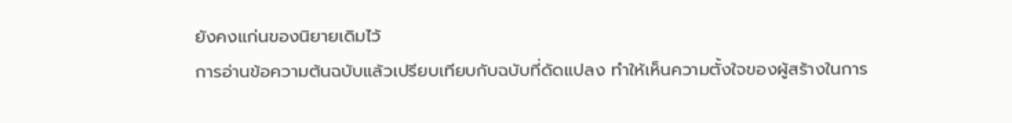ยังคงแก่นของนิยายเดิมไว้
การอ่านข้อความต้นฉบับแล้วเปรียบเทียบกับฉบับที่ดัดแปลง ทำให้เห็นความตั้งใจของผู้สร้างในการ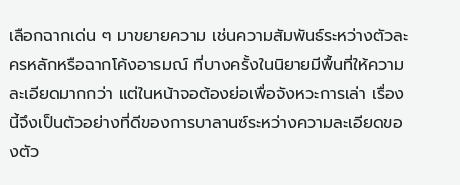เลือกฉากเด่น ๆ มาขยายความ เช่นความสัมพันธ์ระหว่างตัวละครหลักหรือฉากโค้งอารมณ์ ที่บางครั้งในนิยายมีพื้นที่ให้ความละเอียดมากกว่า แต่ในหน้าจอต้องย่อเพื่อจังหวะการเล่า เรื่องนี้จึงเป็นตัวอย่างที่ดีของการบาลานซ์ระหว่างความละเอียดของตัว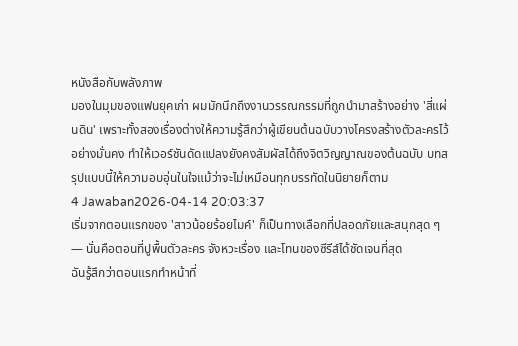หนังสือกับพลังภาพ
มองในมุมของแฟนยุคเก่า ผมมักนึกถึงงานวรรณกรรมที่ถูกนำมาสร้างอย่าง 'สี่แผ่นดิน' เพราะทั้งสองเรื่องต่างให้ความรู้สึกว่าผู้เขียนต้นฉบับวางโครงสร้างตัวละครไว้อย่างมั่นคง ทำให้เวอร์ชันดัดแปลงยังคงสัมผัสได้ถึงจิตวิญญาณของต้นฉบับ บทสรุปแบบนี้ให้ความอบอุ่นในใจแม้ว่าจะไม่เหมือนทุกบรรทัดในนิยายก็ตาม
4 Jawaban2026-04-14 20:03:37
เริ่มจากตอนแรกของ 'สาวน้อยร้อยไมค์' ก็เป็นทางเลือกที่ปลอดภัยและสนุกสุด ๆ — นั่นคือตอนที่ปูพื้นตัวละคร จังหวะเรื่อง และโทนของซีรีส์ได้ชัดเจนที่สุด
ฉันรู้สึกว่าตอนแรกทำหน้าที่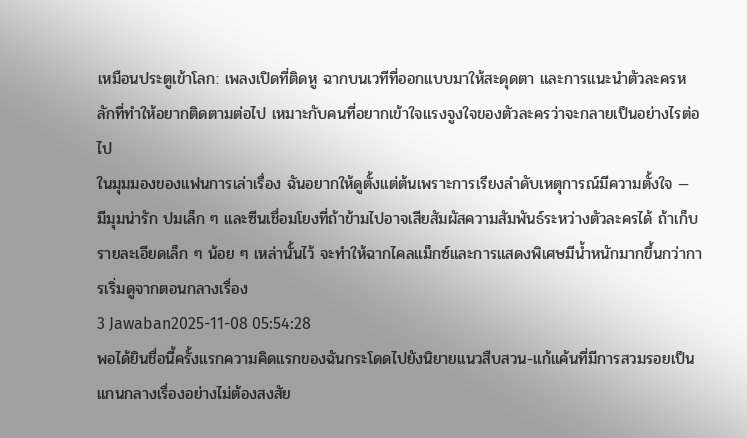เหมือนประตูเข้าโลก: เพลงเปิดที่ติดหู ฉากบนเวทีที่ออกแบบมาให้สะดุดตา และการแนะนำตัวละครหลักที่ทำให้อยากติดตามต่อไป เหมาะกับคนที่อยากเข้าใจแรงจูงใจของตัวละครว่าจะกลายเป็นอย่างไรต่อไป
ในมุมมองของแฟนการเล่าเรื่อง ฉันอยากให้ดูตั้งแต่ต้นเพราะการเรียงลำดับเหตุการณ์มีความตั้งใจ — มีมุมน่ารัก ปมเล็ก ๆ และซีนเชื่อมโยงที่ถ้าข้ามไปอาจเสียสัมผัสความสัมพันธ์ระหว่างตัวละครได้ ถ้าเก็บรายละเอียดเล็ก ๆ น้อย ๆ เหล่านั้นไว้ จะทำให้ฉากไคลแม็กซ์และการแสดงพิเศษมีน้ำหนักมากขึ้นกว่าการเริ่มดูจากตอนกลางเรื่อง
3 Jawaban2025-11-08 05:54:28
พอได้ยินชื่อนี้ครั้งแรกความคิดแรกของฉันกระโดดไปยังนิยายแนวสืบสวน-แก้แค้นที่มีการสวมรอยเป็นแกนกลางเรื่องอย่างไม่ต้องสงสัย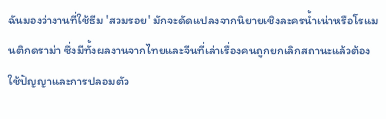ฉันมองว่างานที่ใช้ธีม 'สวมรอย' มักจะดัดแปลงจากนิยายเชิงละครน้ำเน่าหรือโรแมนติกดราม่า ซึ่งมีทั้งผลงานจากไทยและจีนที่เล่าเรื่องคนถูกยกเลิกสถานะแล้วต้องใช้ปัญญาและการปลอมตัว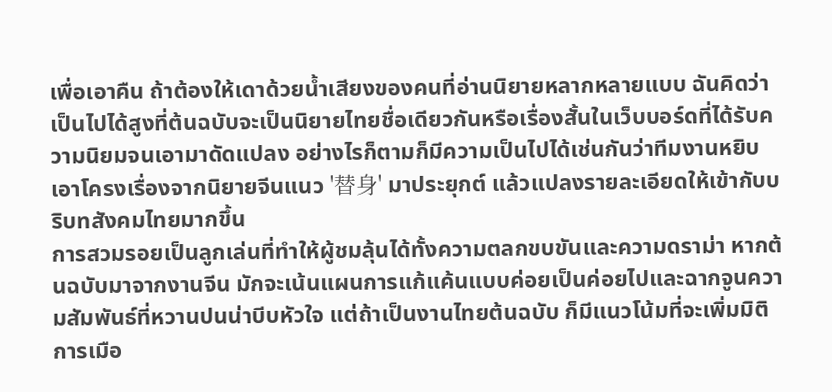เพื่อเอาคืน ถ้าต้องให้เดาด้วยน้ำเสียงของคนที่อ่านนิยายหลากหลายแบบ ฉันคิดว่าเป็นไปได้สูงที่ต้นฉบับจะเป็นนิยายไทยชื่อเดียวกันหรือเรื่องสั้นในเว็บบอร์ดที่ได้รับความนิยมจนเอามาดัดแปลง อย่างไรก็ตามก็มีความเป็นไปได้เช่นกันว่าทีมงานหยิบเอาโครงเรื่องจากนิยายจีนแนว '替身' มาประยุกต์ แล้วแปลงรายละเอียดให้เข้ากับบริบทสังคมไทยมากขึ้น
การสวมรอยเป็นลูกเล่นที่ทำให้ผู้ชมลุ้นได้ทั้งความตลกขบขันและความดราม่า หากต้นฉบับมาจากงานจีน มักจะเน้นแผนการแก้แค้นแบบค่อยเป็นค่อยไปและฉากจูนความสัมพันธ์ที่หวานปนน่าบีบหัวใจ แต่ถ้าเป็นงานไทยต้นฉบับ ก็มีแนวโน้มที่จะเพิ่มมิติการเมือ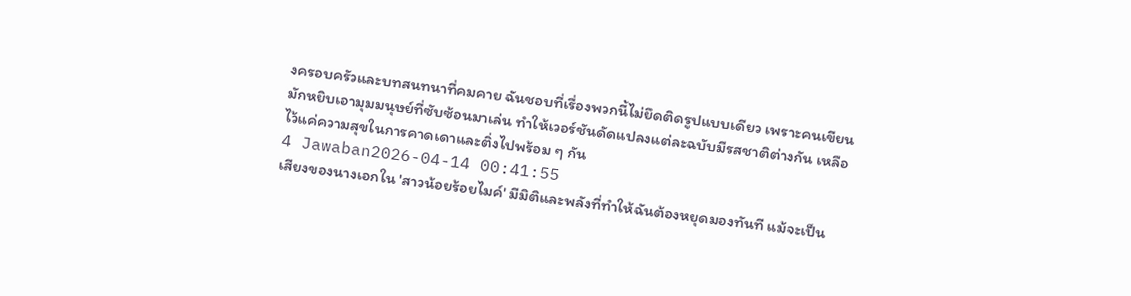งครอบครัวและบทสนทนาที่คมคาย ฉันชอบที่เรื่องพวกนี้ไม่ยึดติดรูปแบบเดียว เพราะคนเขียนมักหยิบเอามุมมนุษย์ที่ซับซ้อนมาเล่น ทำให้เวอร์ชันดัดแปลงแต่ละฉบับมีรสชาติต่างกัน เหลือไว้แค่ความสุขในการคาดเดาและติ่งไปพร้อม ๆ กัน
4 Jawaban2026-04-14 00:41:55
เสียงของนางเอกใน 'สาวน้อยร้อยไมค์' มีมิติและพลังที่ทำให้ฉันต้องหยุดมองทันที แม้จะเป็น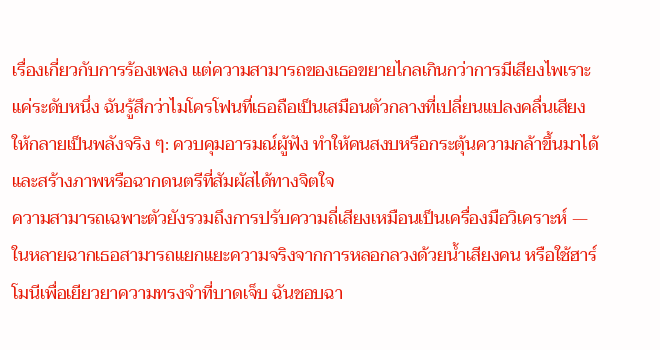เรื่องเกี่ยวกับการร้องเพลง แต่ความสามารถของเธอขยายไกลเกินกว่าการมีเสียงไพเราะแค่ระดับหนึ่ง ฉันรู้สึกว่าไมโครโฟนที่เธอถือเป็นเสมือนตัวกลางที่เปลี่ยนแปลงคลื่นเสียงให้กลายเป็นพลังจริง ๆ: ควบคุมอารมณ์ผู้ฟัง ทำให้คนสงบหรือกระตุ้นความกล้าขึ้นมาได้ และสร้างภาพหรือฉากดนตรีที่สัมผัสได้ทางจิตใจ
ความสามารถเฉพาะตัวยังรวมถึงการปรับความถี่เสียงเหมือนเป็นเครื่องมือวิเคราะห์ — ในหลายฉากเธอสามารถแยกแยะความจริงจากการหลอกลวงด้วยน้ำเสียงคน หรือใช้ฮาร์โมนีเพื่อเยียวยาความทรงจำที่บาดเจ็บ ฉันชอบฉา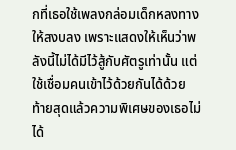กที่เธอใช้เพลงกล่อมเด็กหลงทางให้สงบลง เพราะแสดงให้เห็นว่าพลังนี้ไม่ได้มีไว้สู้กับศัตรูเท่านั้น แต่ใช้เชื่อมคนเข้าไว้ด้วยกันได้ด้วย
ท้ายสุดแล้วความพิเศษของเธอไม่ได้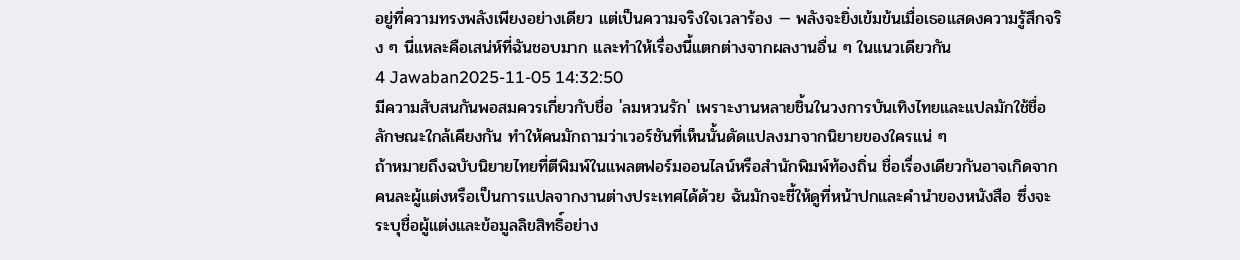อยู่ที่ความทรงพลังเพียงอย่างเดียว แต่เป็นความจริงใจเวลาร้อง — พลังจะยิ่งเข้มข้นเมื่อเธอแสดงความรู้สึกจริง ๆ นี่แหละคือเสน่ห์ที่ฉันชอบมาก และทำให้เรื่องนี้แตกต่างจากผลงานอื่น ๆ ในแนวเดียวกัน
4 Jawaban2025-11-05 14:32:50
มีความสับสนกันพอสมควรเกี่ยวกับชื่อ 'ลมหวนรัก' เพราะงานหลายชิ้นในวงการบันเทิงไทยและแปลมักใช้ชื่อลักษณะใกล้เคียงกัน ทำให้คนมักถามว่าเวอร์ชันที่เห็นนั้นดัดแปลงมาจากนิยายของใครแน่ ๆ
ถ้าหมายถึงฉบับนิยายไทยที่ตีพิมพ์ในแพลตฟอร์มออนไลน์หรือสำนักพิมพ์ท้องถิ่น ชื่อเรื่องเดียวกันอาจเกิดจากคนละผู้แต่งหรือเป็นการแปลจากงานต่างประเทศได้ด้วย ฉันมักจะชี้ให้ดูที่หน้าปกและคำนำของหนังสือ ซึ่งจะระบุชื่อผู้แต่งและข้อมูลลิขสิทธิ์อย่าง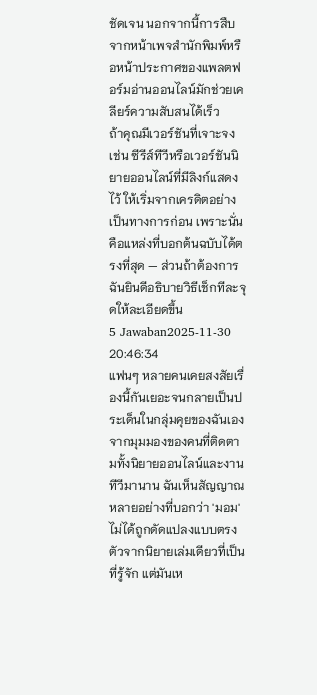ชัดเจน นอกจากนี้การสืบจากหน้าเพจสำนักพิมพ์หรือหน้าประกาศของแพลตฟอร์มอ่านออนไลน์มักช่วยเคลียร์ความสับสนได้เร็ว
ถ้าคุณมีเวอร์ชันที่เจาะจง เช่น ซีรีส์ทีวีหรือเวอร์ชันนิยายออนไลน์ที่มีลิงก์แสดงไว้ ให้เริ่มจากเครดิตอย่างเป็นทางการก่อน เพราะนั่นคือแหล่งที่บอกต้นฉบับได้ตรงที่สุด — ส่วนถ้าต้องการฉันยินดีอธิบายวิธีเช็กทีละจุดให้ละเอียดขึ้น
5 Jawaban2025-11-30 20:46:34
แฟนๆ หลายคนเคยสงสัยเรื่องนี้กันเยอะจนกลายเป็นประเด็นในกลุ่มคุยของฉันเอง
จากมุมมองของคนที่ติดตามทั้งนิยายออนไลน์และงานทีวีมานาน ฉันเห็นสัญญาณหลายอย่างที่บอกว่า 'มอม' ไม่ได้ถูกดัดแปลงแบบตรงตัวจากนิยายเล่มเดียวที่เป็นที่รู้จัก แต่มันเห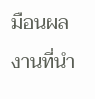มือนผลงานที่นำ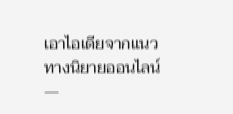เอาไอเดียจากแนวทางนิยายออนไลน์—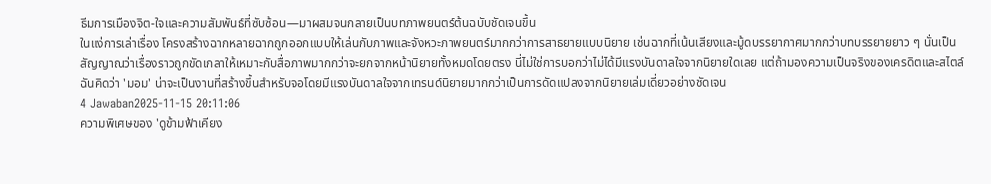ธีมการเมืองจิต-ใจและความสัมพันธ์ที่ซับซ้อน—มาผสมจนกลายเป็นบทภาพยนตร์ต้นฉบับชัดเจนขึ้น
ในแง่การเล่าเรื่อง โครงสร้างฉากหลายฉากถูกออกแบบให้เล่นกับภาพและจังหวะภาพยนตร์มากกว่าการสาธยายแบบนิยาย เช่นฉากที่เน้นเสียงและมู้ดบรรยากาศมากกว่าบทบรรยายยาว ๆ นั่นเป็นสัญญาณว่าเรื่องราวถูกขัดเกลาให้เหมาะกับสื่อภาพมากกว่าจะยกจากหน้านิยายทั้งหมดโดยตรง นี่ไม่ใช่การบอกว่าไม่ได้มีแรงบันดาลใจจากนิยายใดเลย แต่ถ้ามองความเป็นจริงของเครดิตและสไตล์ ฉันคิดว่า 'มอม' น่าจะเป็นงานที่สร้างขึ้นสำหรับจอโดยมีแรงบันดาลใจจากเทรนด์นิยายมากกว่าเป็นการดัดแปลงจากนิยายเล่มเดี่ยวอย่างชัดเจน
4 Jawaban2025-11-15 20:11:06
ความพิเศษของ 'ดูข้ามฟ้าเคียง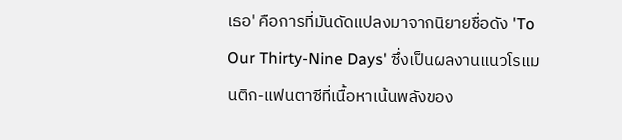เธอ' คือการที่มันดัดแปลงมาจากนิยายชื่อดัง 'To Our Thirty-Nine Days' ซึ่งเป็นผลงานแนวโรแมนติก-แฟนตาซีที่เนื้อหาเน้นพลังของ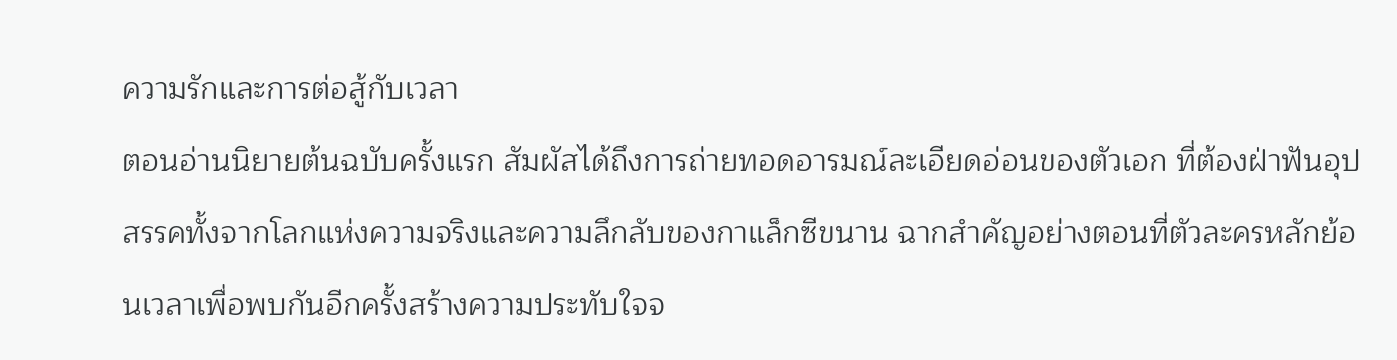ความรักและการต่อสู้กับเวลา
ตอนอ่านนิยายต้นฉบับครั้งแรก สัมผัสได้ถึงการถ่ายทอดอารมณ์ละเอียดอ่อนของตัวเอก ที่ต้องฝ่าฟันอุปสรรคทั้งจากโลกแห่งความจริงและความลึกลับของกาแล็กซีขนาน ฉากสำคัญอย่างตอนที่ตัวละครหลักย้อนเวลาเพื่อพบกันอีกครั้งสร้างความประทับใจจ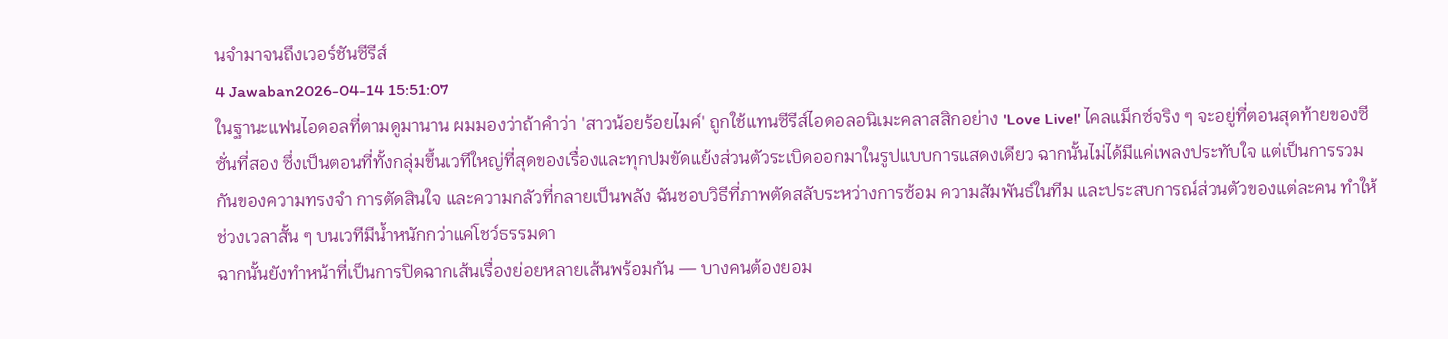นจำมาจนถึงเวอร์ชันซีรีส์
4 Jawaban2026-04-14 15:51:07
ในฐานะแฟนไอดอลที่ตามดูมานาน ผมมองว่าถ้าคำว่า 'สาวน้อยร้อยไมค์' ถูกใช้แทนซีรีส์ไอดอลอนิเมะคลาสสิกอย่าง 'Love Live!' ไคลแม็กซ์จริง ๆ จะอยู่ที่ตอนสุดท้ายของซีซั่นที่สอง ซึ่งเป็นตอนที่ทั้งกลุ่มขึ้นเวทีใหญ่ที่สุดของเรื่องและทุกปมขัดแย้งส่วนตัวระเบิดออกมาในรูปแบบการแสดงเดียว ฉากนั้นไม่ได้มีแค่เพลงประทับใจ แต่เป็นการรวมกันของความทรงจำ การตัดสินใจ และความกลัวที่กลายเป็นพลัง ฉันชอบวิธีที่ภาพตัดสลับระหว่างการซ้อม ความสัมพันธ์ในทีม และประสบการณ์ส่วนตัวของแต่ละคน ทำให้ช่วงเวลาสั้น ๆ บนเวทีมีน้ำหนักกว่าแค่โชว์ธรรมดา
ฉากนั้นยังทำหน้าที่เป็นการปิดฉากเส้นเรื่องย่อยหลายเส้นพร้อมกัน — บางคนต้องยอม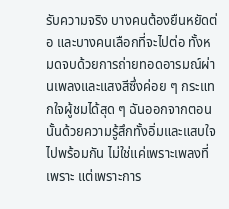รับความจริง บางคนต้องยืนหยัดต่อ และบางคนเลือกที่จะไปต่อ ทั้งหมดจบด้วยการถ่ายทอดอารมณ์ผ่านเพลงและแสงสีซึ่งค่อย ๆ กระแทกใจผู้ชมได้สุด ๆ ฉันออกจากตอนนั้นด้วยความรู้สึกทั้งอิ่มและแสบใจไปพร้อมกัน ไม่ใช่แค่เพราะเพลงที่เพราะ แต่เพราะการ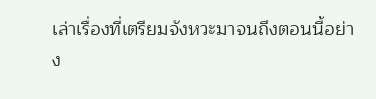เล่าเรื่องที่เตรียมจังหวะมาจนถึงตอนนี้อย่าง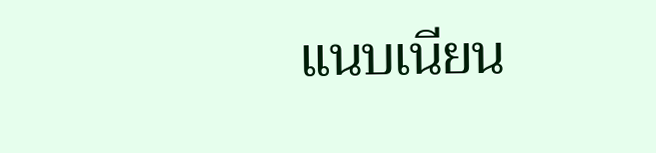แนบเนียน